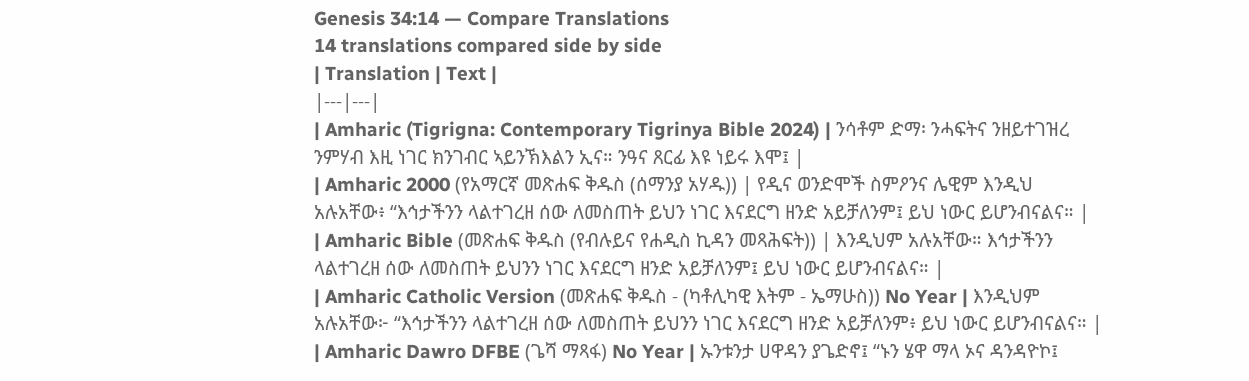Genesis 34:14 — Compare Translations
14 translations compared side by side
| Translation | Text |
|---|---|
| Amharic (Tigrigna: Contemporary Tigrinya Bible 2024) | ንሳቶም ድማ፡ ንሓፍትና ንዘይተገዝረ ንምሃብ እዚ ነገር ክንገብር ኣይንኽእልን ኢና። ንዓና ጸርፊ እዩ ነይሩ እሞ፤ |
| Amharic 2000 (የአማርኛ መጽሐፍ ቅዱስ (ሰማንያ አሃዱ)) | የዲና ወንድሞች ስምዖንና ሌዊም እንዲህ አሉአቸው፥ “እኅታችንን ላልተገረዘ ሰው ለመስጠት ይህን ነገር እናደርግ ዘንድ አይቻለንም፤ ይህ ነውር ይሆንብናልና። |
| Amharic Bible (መጽሐፍ ቅዱስ (የብሉይና የሐዲስ ኪዳን መጻሕፍት)) | እንዲህም አሉአቸው። እኅታችንን ላልተገረዘ ሰው ለመስጠት ይህንን ነገር እናደርግ ዘንድ አይቻለንም፤ ይህ ነውር ይሆንብናልና። |
| Amharic Catholic Version (መጽሐፍ ቅዱስ - (ካቶሊካዊ እትም - ኤማሁስ)) No Year | እንዲህም አሉአቸው፦ “እኅታችንን ላልተገረዘ ሰው ለመስጠት ይህንን ነገር እናደርግ ዘንድ አይቻለንም፥ ይህ ነውር ይሆንብናልና። |
| Amharic Dawro DFBE (ጌሻ ማጻፋ) No Year | ኡንቱንታ ሀዋዳን ያጌድኖ፤ “ኑን ሄዋ ማላ ኦና ዳንዳዮኮ፤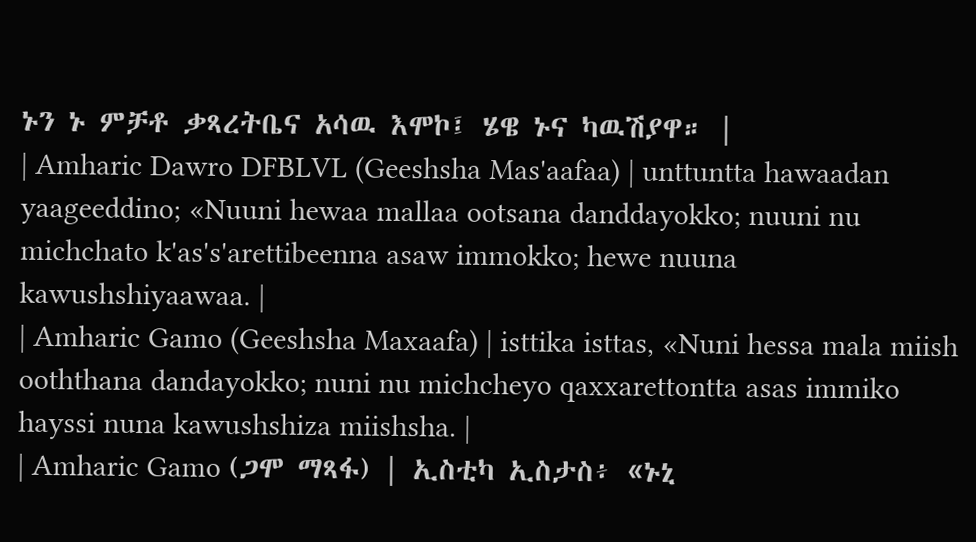ኑን ኑ ምቻቶ ቃጻረትቤና አሳዉ እሞኮ፤ ሄዌ ኑና ካዉሽያዋ። |
| Amharic Dawro DFBLVL (Geeshsha Mas'aafaa) | unttuntta hawaadan yaageeddino; «Nuuni hewaa mallaa ootsana danddayokko; nuuni nu michchato k'as's'arettibeenna asaw immokko; hewe nuuna kawushshiyaawaa. |
| Amharic Gamo (Geeshsha Maxaafa) | isttika isttas, «Nuni hessa mala miish ooththana dandayokko; nuni nu michcheyo qaxxarettontta asas immiko hayssi nuna kawushshiza miishsha. |
| Amharic Gamo (ጋሞ ማጻፋ) | ኢስቲካ ኢስታስ፥ «ኑኒ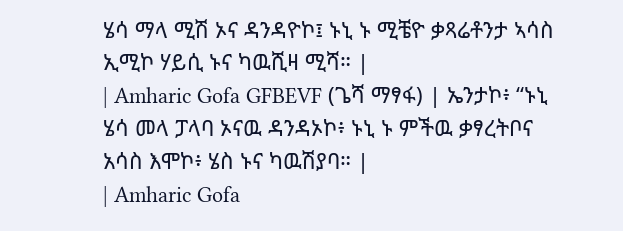ሄሳ ማላ ሚሽ ኦና ዳንዳዮኮ፤ ኑኒ ኑ ሚቼዮ ቃጻሬቶንታ ኣሳስ ኢሚኮ ሃይሲ ኑና ካዉሺዛ ሚሻ። |
| Amharic Gofa GFBEVF (ጌሻ ማፃፋ) | ኤንታኮ፥ “ኑኒ ሄሳ መላ ፓላባ ኦናዉ ዳንዳኦኮ፥ ኑኒ ኑ ምችዉ ቃፃረትቦና አሳስ እሞኮ፥ ሄስ ኑና ካዉሽያባ። |
| Amharic Gofa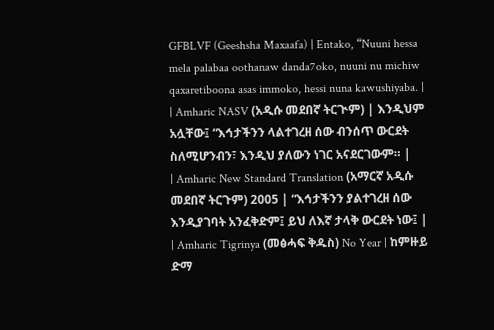GFBLVF (Geeshsha Maxaafa) | Entako, “Nuuni hessa mela palabaa oothanaw danda7oko, nuuni nu michiw qaxaretiboona asas immoko, hessi nuna kawushiyaba. |
| Amharic NASV (አዲሱ መደበኛ ትርጒም) | እንዲህም አሏቸው፤ “እኅታችንን ላልተገረዘ ሰው ብንሰጥ ውርደት ስለሚሆንብን፣ እንዲህ ያለውን ነገር አናደርገውም። |
| Amharic New Standard Translation (አማርኛ አዲሱ መደበኛ ትርጉም) 2005 | “እኅታችንን ያልተገረዘ ሰው እንዲያገባት አንፈቅድም፤ ይህ ለእኛ ታላቅ ውርደት ነው፤ |
| Amharic Tigrinya (መፅሓፍ ቅዱስ) No Year | ከምዙይ ድማ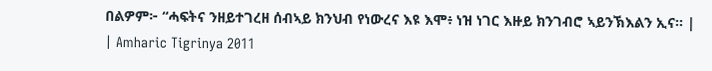በልዎም፦ “ሓፍትና ንዘይተገረዘ ሰብኣይ ክንህብ የነውረና እዩ እሞ፥ ነዝ ነገር እዙይ ክንገብሮ ኣይንኽእልን ኢና። |
| Amharic Tigrinya 2011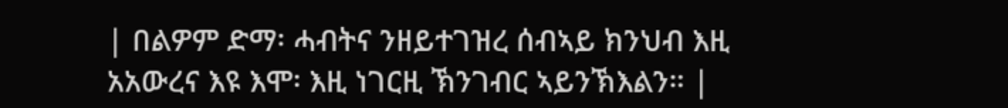| በልዎም ድማ፡ ሓብትና ንዘይተገዝረ ሰብኣይ ክንህብ እዚ አአውረና እዩ እሞ፡ እዚ ነገርዚ ኽንገብር ኣይንኽእልን። |